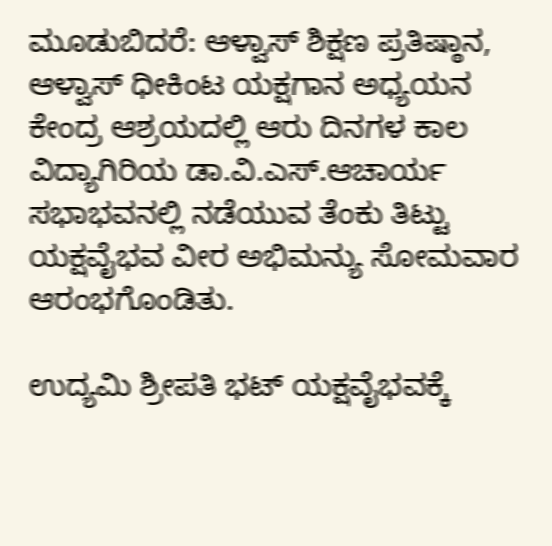ಮೂಡುಬಿದರೆ: ಆಳ್ವಾಸ್ ಶಿಕ್ಷಣ ಪ್ರತಿಷ್ಠಾನ, ಆಳ್ವಾಸ್ ಧೀಕಿಂಟ ಯಕ್ಷಗಾನ ಅಧ್ಯಯನ ಕೇಂದ್ರ ಆಶ್ರಯದಲ್ಲಿ ಆರು ದಿನಗಳ ಕಾಲ ವಿದ್ಯಾಗಿರಿಯ ಡಾ.ವಿ.ಎಸ್.ಆಚಾರ್ಯ ಸಭಾಭವನಲ್ಲಿ ನಡೆಯುವ ತೆಂಕು ತಿಟ್ಟು ಯಕ್ಷವೈಭವ ವೀರ ಅಭಿಮನ್ಯು ಸೋಮವಾರ ಆರಂಭಗೊಂಡಿತು.

ಉದ್ಯಮಿ ಶ್ರೀಪತಿ ಭಟ್ ಯಕ್ಷವೈಭವಕ್ಕೆ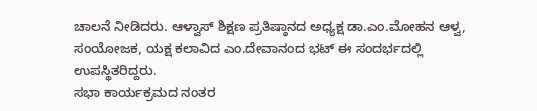ಚಾಲನೆ ನೀಡಿದರು. ಆಳ್ವಾಸ್ ಶಿಕ್ಷಣ ಪ್ರತಿಷ್ಠಾನದ ಅಧ್ಯಕ್ಷ ಡಾ.ಎಂ.ಮೋಹನ ಆಳ್ವ, ಸಂಯೋಜಕ, ಯಕ್ಷ ಕಲಾವಿದ ಎಂ.ದೇವಾನಂದ ಭಟ್ ಈ ಸಂದರ್ಭದಲ್ಲಿ ಉಪಸ್ಥಿತರಿದ್ದರು.
ಸಭಾ ಕಾರ್ಯಕ್ರಮದ ನಂತರ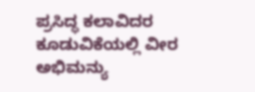ಪ್ರಸಿದ್ಧ ಕಲಾವಿದರ ಕೂಡುವಿಕೆಯಲ್ಲಿ ವೀರ ಅಭಿಮನ್ಯು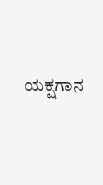ಯಕ್ಷಗಾನ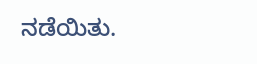ನಡೆಯಿತು.